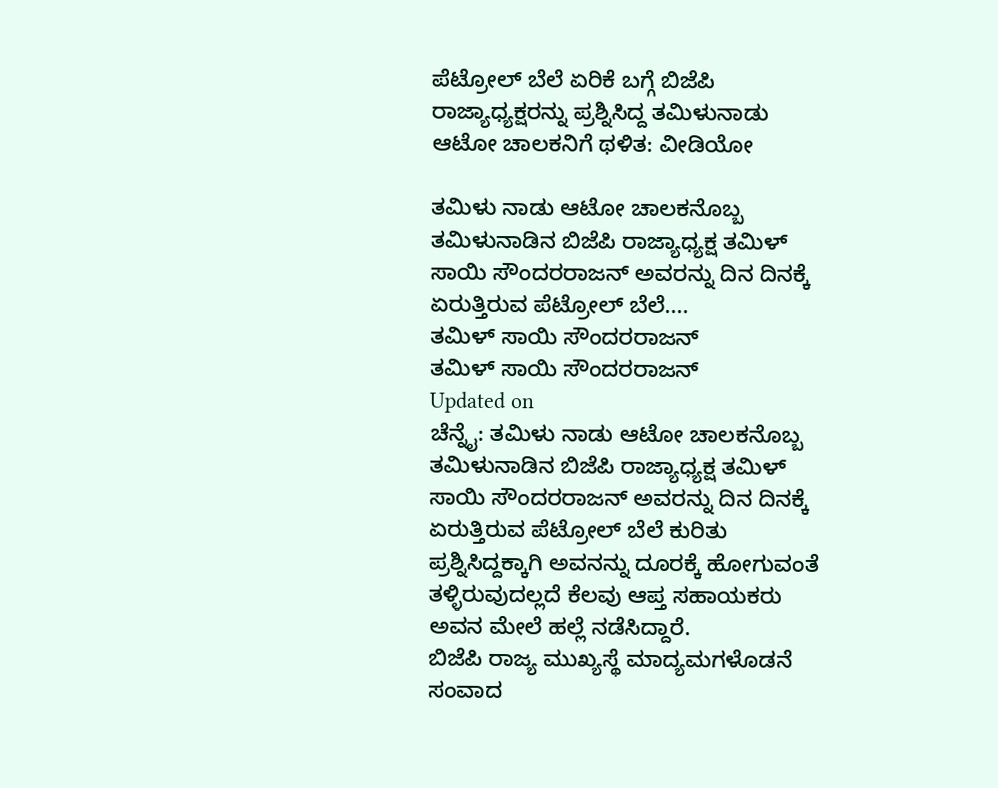ಪೆಟ್ರೋಲ್ ಬೆಲೆ ಏರಿಕೆ ಬಗ್ಗೆ ಬಿಜೆಪಿ ರಾಜ್ಯಾಧ್ಯಕ್ಷರನ್ನು ಪ್ರಶ್ನಿಸಿದ್ದ ತಮಿಳುನಾಡು ಆಟೋ ಚಾಲಕನಿಗೆ ಥಳಿತ: ವೀಡಿಯೋ

ತಮಿಳು ನಾಡು ಆಟೋ ಚಾಲಕನೊಬ್ಬ ತಮಿಳುನಾಡಿನ ಬಿಜೆಪಿ ರಾಜ್ಯಾಧ್ಯಕ್ಷ ತಮಿಳ್ ಸಾಯಿ ಸೌಂದರರಾಜನ್ ಅವರನ್ನು ದಿನ ದಿನಕ್ಕೆ ಏರುತ್ತಿರುವ ಪೆಟ್ರೋಲ್ ಬೆಲೆ....
ತಮಿಳ್ ಸಾಯಿ ಸೌಂದರರಾಜನ್
ತಮಿಳ್ ಸಾಯಿ ಸೌಂದರರಾಜನ್
Updated on
ಚೆನ್ನೈ: ತಮಿಳು ನಾಡು ಆಟೋ ಚಾಲಕನೊಬ್ಬ ತಮಿಳುನಾಡಿನ ಬಿಜೆಪಿ ರಾಜ್ಯಾಧ್ಯಕ್ಷ ತಮಿಳ್ ಸಾಯಿ ಸೌಂದರರಾಜನ್ ಅವರನ್ನು ದಿನ ದಿನಕ್ಕೆ ಏರುತ್ತಿರುವ ಪೆಟ್ರೋಲ್ ಬೆಲೆ ಕುರಿತು ಪ್ರಶ್ನಿಸಿದ್ದಕ್ಕಾಗಿ ಅವನನ್ನು ದೂರಕ್ಕೆ ಹೋಗುವಂತೆ ತಳ್ಳಿರುವುದಲ್ಲದೆ ಕೆಲವು ಆಪ್ತ ಸಹಾಯಕರು ಅವನ ಮೇಲೆ ಹಲ್ಲೆ ನಡೆಸಿದ್ದಾರೆ.
ಬಿಜೆಪಿ ರಾಜ್ಯ ಮುಖ್ಯಸ್ಥೆ ಮಾದ್ಯಮಗಳೊಡನೆ ಸಂವಾದ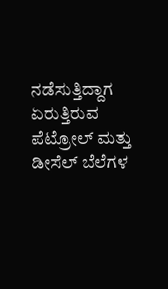ನಡೆಸುತ್ತಿದ್ದಾಗ ಏರುತ್ತಿರುವ ಪೆಟ್ರೋಲ್ ಮತ್ತು ಡೀಸೆಲ್ ಬೆಲೆಗಳ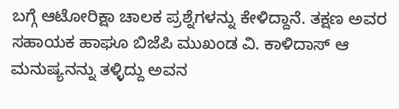ಬಗ್ಗೆ ಆಟೋರಿಕ್ಷಾ ಚಾಲಕ ಪ್ರಶ್ನೆಗಳನ್ನು ಕೇಳಿದ್ದಾನೆ. ತಕ್ಷಣ ಅವರ ಸಹಾಯಕ ಹಾಘೂ ಬಿಜೆಪಿ ಮುಖಂಡ ವಿ. ಕಾಳಿದಾಸ್ ಆ ಮನುಷ್ಯನನ್ನು ತಳ್ಳಿದ್ದು ಅವನ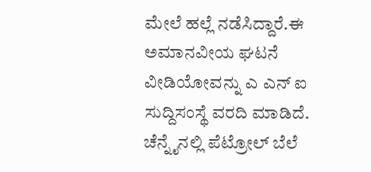ಮೇಲೆ ಹಲ್ಲೆ ನಡೆಸಿದ್ದಾರೆ.ಈ ಅಮಾನವೀಯ ಘಟನೆ ವೀಡಿಯೋವನ್ನು ಎ ಎನ್ ಐ ಸುದ್ದಿಸಂಸ್ಥೆ ವರದಿ ಮಾಡಿದೆ.
ಚೆನ್ನೈನಲ್ಲಿ ಪೆಟ್ರೋಲ್ ಬೆಲೆ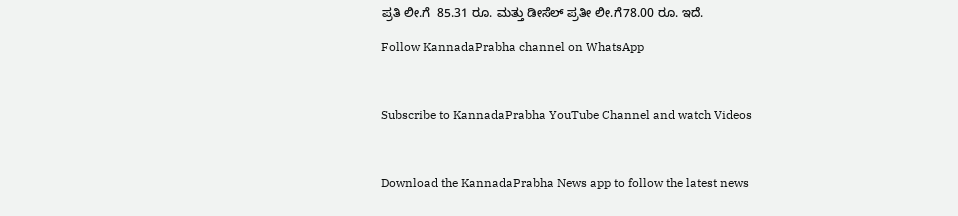ಪ್ರತಿ ಲೀ.ಗೆ  85.31 ರೂ. ಮತ್ತು ಡೀಸೆಲ್ ಪ್ರತೀ ಲೀ.ಗೆ78.00 ರೂ. ಇದೆ.

Follow KannadaPrabha channel on WhatsApp



Subscribe to KannadaPrabha YouTube Channel and watch Videos



Download the KannadaPrabha News app to follow the latest news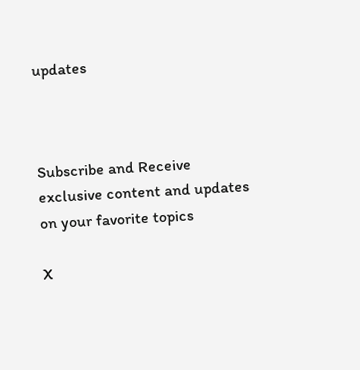updates



Subscribe and Receive exclusive content and updates on your favorite topics

X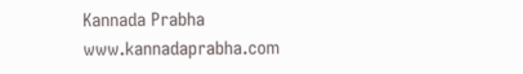Kannada Prabha
www.kannadaprabha.com